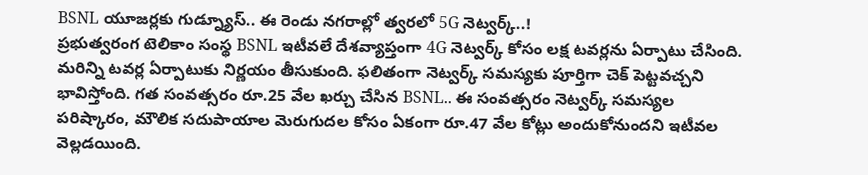BSNL యూజర్లకు గుడ్న్యూస్.. ఈ రెండు నగరాల్లో త్వరలో 5G నెట్వర్క్..!
ప్రభుత్వరంగ టెలికాం సంస్థ BSNL ఇటీవలే దేశవ్యాప్తంగా 4G నెట్వర్క్ కోసం లక్ష టవర్లను ఏర్పాటు చేసింది. మరిన్ని టవర్ల ఏర్పాటుకు నిర్ణయం తీసుకుంది. ఫలితంగా నెట్వర్క్ సమస్యకు పూర్తిగా చెక్ పెట్టవచ్చని భావిస్తోంది. గత సంవత్సరం రూ.25 వేల ఖర్చు చేసిన BSNL.. ఈ సంవత్సరం నెట్వర్క్ సమస్యల పరిష్కారం, మౌలిక సదుపాయాల మెరుగుదల కోసం ఏకంగా రూ.47 వేల కోట్లు అందుకోనుందని ఇటీవల వెల్లడయింది.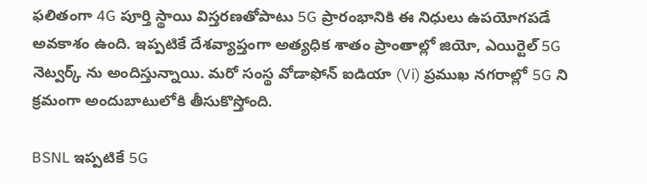ఫలితంగా 4G పూర్తి స్థాయి విస్తరణతోపాటు 5G ప్రారంభానికి ఈ నిధులు ఉపయోగపడే అవకాశం ఉంది. ఇప్పటికే దేశవ్యాప్తంగా అత్యధిక శాతం ప్రాంతాల్లో జియో, ఎయిర్టెల్ 5G నెట్వర్క్ ను అందిస్తున్నాయి. మరో సంస్థ వోడాఫోన్ ఐడియా (Vi) ప్రముఖ నగరాల్లో 5G ని క్రమంగా అందుబాటులోకి తీసుకొస్తోంది.

BSNL ఇప్పటికే 5G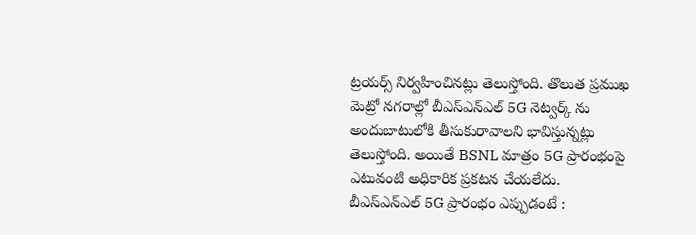ట్రయర్స్ నిర్వహించినట్లు తెలుస్తోంది. తొలుత ప్రముఖ మెట్రో నగరాల్లో బీఎస్ఎన్ఎల్ 5G నెట్వర్క్ ను అందుబాటులోకి తీసుకురావాలని భావిస్తున్నట్లు తెలుస్తోంది. అయితే BSNL మాత్రం 5G ప్రారంభంపై ఎటువంటి అధికారిక ప్రకటన చేయలేదు.
బీఎస్ఎన్ఎల్ 5G ప్రారంభం ఎప్పుడంటే :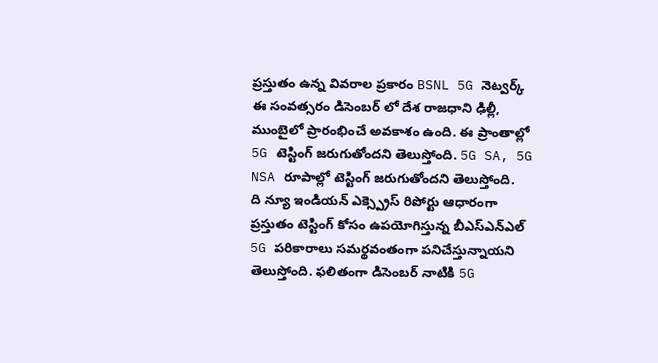ప్రస్తుతం ఉన్న వివరాల ప్రకారం BSNL 5G నెట్వర్క్ ఈ సంవత్సరం డిసెంబర్ లో దేశ రాజధాని ఢిల్లీ, ముంబైలో ప్రారంభించే అవకాశం ఉంది. ఈ ప్రాంతాల్లో 5G టెస్టింగ్ జరుగుతోందని తెలుస్తోంది. 5G SA, 5G NSA రూపాల్లో టెస్టింగ్ జరుగుతోందని తెలుస్తోంది.
ది న్యూ ఇండియన్ ఎక్స్ప్రెస్ రిపోర్టు ఆధారంగా ప్రస్తుతం టెస్టింగ్ కోసం ఉపయోగిస్తున్న బీఎస్ఎన్ఎల్ 5G పరికారాలు సమర్థవంతంగా పనిచేస్తున్నాయని తెలుస్తోంది. ఫలితంగా డిసెంబర్ నాటికి 5G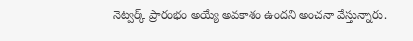నెట్వర్క్ ప్రారంభం అయ్యే అవకాశం ఉందని అంచనా వేస్తున్నారు.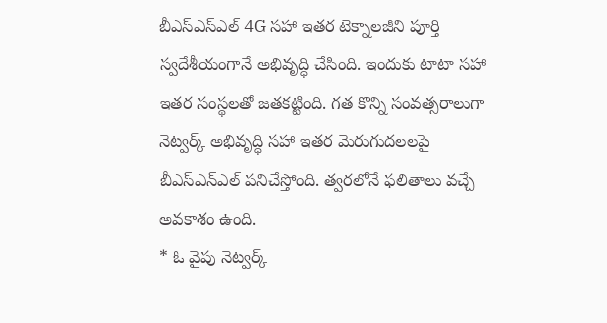బీఎస్ఎస్ఎల్ 4G సహా ఇతర టెక్నాలజీని పూర్తి స్వదేశీయంగానే అభివృద్ధి చేసింది. ఇందుకు టాటా సహా ఇతర సంస్థలతో జతకట్టింది. గత కొన్ని సంవత్సరాలుగా నెట్వర్క్ అభివృద్ధి సహా ఇతర మెరుగుదలలపై బీఎస్ఎన్ఎల్ పనిచేస్తోంది. త్వరలోనే ఫలితాలు వచ్చే అవకాశం ఉంది.
* ఓ వైపు నెట్వర్క్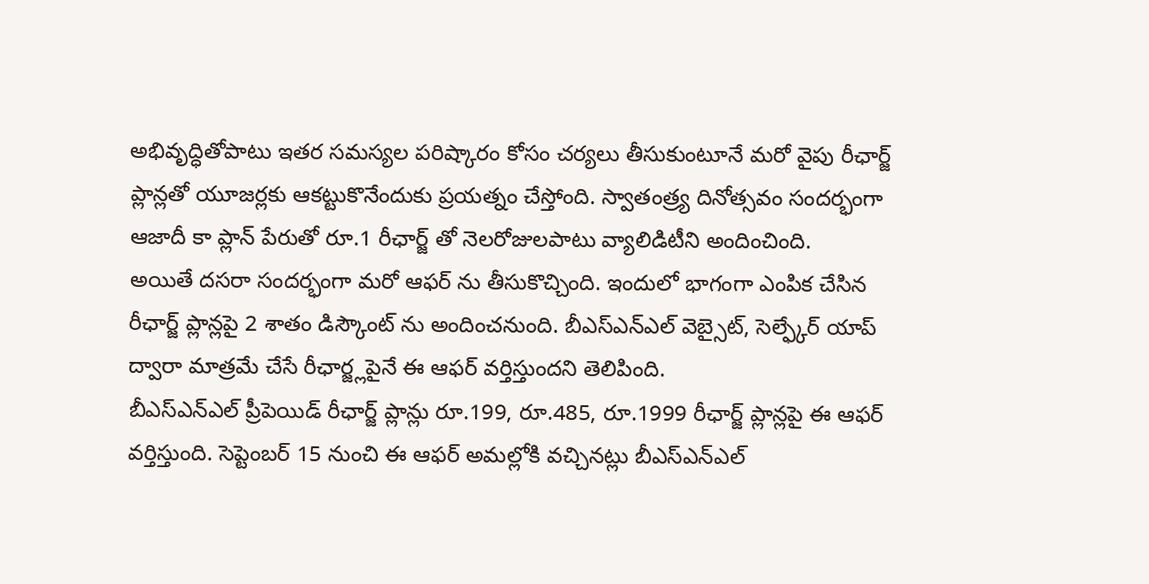అభివృద్ధితోపాటు ఇతర సమస్యల పరిష్కారం కోసం చర్యలు తీసుకుంటూనే మరో వైపు రీఛార్జ్ ప్లాన్లతో యూజర్లకు ఆకట్టుకొనేందుకు ప్రయత్నం చేస్తోంది. స్వాతంత్ర్య దినోత్సవం సందర్భంగా ఆజాదీ కా ప్లాన్ పేరుతో రూ.1 రీఛార్జ్ తో నెలరోజులపాటు వ్యాలిడిటీని అందించింది.
అయితే దసరా సందర్భంగా మరో ఆఫర్ ను తీసుకొచ్చింది. ఇందులో భాగంగా ఎంపిక చేసిన రీఛార్జ్ ప్లాన్లపై 2 శాతం డిస్కౌంట్ ను అందించనుంది. బీఎస్ఎన్ఎల్ వెబ్సైట్, సెల్ఫ్కేర్ యాప్ ద్వారా మాత్రమే చేసే రీఛార్జ్లపైనే ఈ ఆఫర్ వర్తిస్తుందని తెలిపింది.
బీఎస్ఎన్ఎల్ ప్రీపెయిడ్ రీఛార్జ్ ప్లాన్లు రూ.199, రూ.485, రూ.1999 రీఛార్జ్ ప్లాన్లపై ఈ ఆఫర్ వర్తిస్తుంది. సెప్టెంబర్ 15 నుంచి ఈ ఆఫర్ అమల్లోకి వచ్చినట్లు బీఎస్ఎన్ఎల్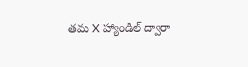తమ X హ్యాండిల్ ద్వారా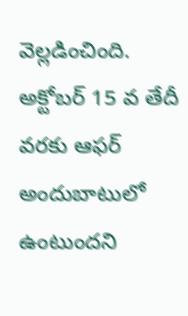వెల్లడించింది. అక్టోబర్ 15 వ తేదీ వరకు ఆఫర్ అందుబాటులో ఉంటుందని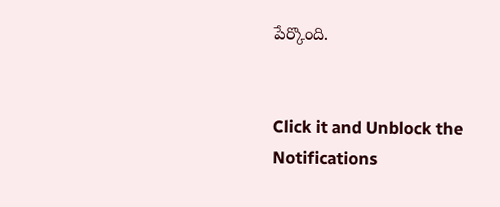పేర్కొంది.


Click it and Unblock the Notifications